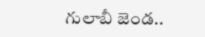గులాబీ జెండ..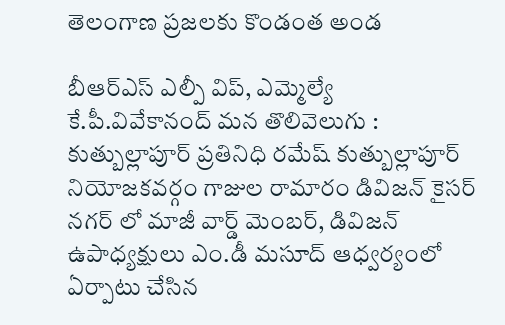తెలంగాణ ప్రజలకు కొండంత అండ

బీఆర్ఎస్ ఎల్పీ విప్, ఎమ్మెల్యే కే.పీ.వివేకానంద్ మన తొలివెలుగు : కుత్బుల్లాపూర్ ప్రతినిధి రమేష్ కుత్బుల్లాపూర్ నియోజకవర్గం గాజుల రామారం డివిజన్ కైసర్ నగర్ లో మాజీ వార్డ్ మెంబర్, డివిజన్ ఉపాధ్యక్షులు ఎం.డీ మసూద్ ఆధ్వర్యంలో ఏర్పాటు చేసిన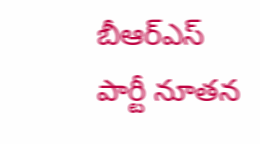బీఆర్ఎస్ పార్టీ నూతన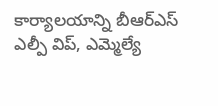కార్యాలయాన్ని బీఆర్ఎస్ ఎల్పీ విప్, ఎమ్మెల్యే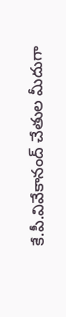కే.పీ.వివేకానంద్ చేతుల మీదుగా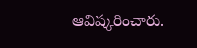ఆవిష్కరించారు.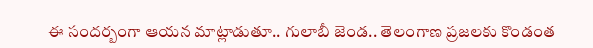ఈ సందర్బంగా ఆయన మాట్లాడుతూ.. గులాబీ జెండ.. తెలంగాణ ప్రజలకు కొండంత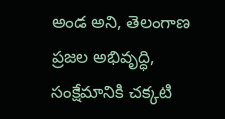అండ అని, తెలంగాణ ప్రజల అభివృద్ధి, సంక్షేమానికి చక్కటి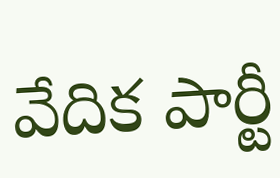వేదిక పార్టీ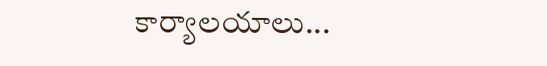కార్యాలయాలు...